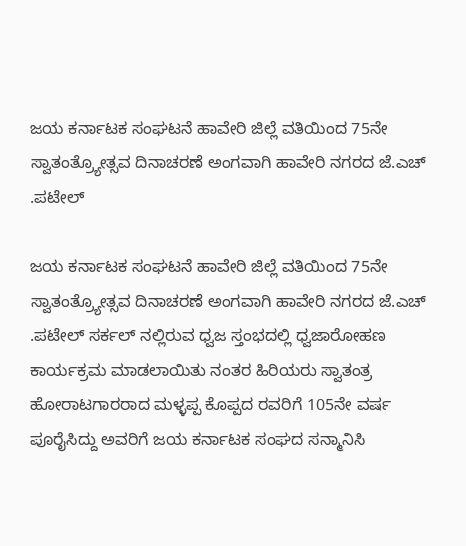ಜಯ ಕರ್ನಾಟಕ ಸಂಘಟನೆ ಹಾವೇರಿ ಜಿಲ್ಲೆ ವತಿಯಿಂದ 75ನೇ ಸ್ವಾತಂತ್ರ್ಯೋತ್ಸವ ದಿನಾಚರಣೆ ಅಂಗವಾಗಿ ಹಾವೇರಿ ನಗರದ ಜೆ.ಎಚ್ .ಪಟೇಲ್

ಜಯ ಕರ್ನಾಟಕ ಸಂಘಟನೆ ಹಾವೇರಿ ಜಿಲ್ಲೆ ವತಿಯಿಂದ 75ನೇ ಸ್ವಾತಂತ್ರ್ಯೋತ್ಸವ ದಿನಾಚರಣೆ ಅಂಗವಾಗಿ ಹಾವೇರಿ ನಗರದ ಜೆ.ಎಚ್ .ಪಟೇಲ್ ಸರ್ಕಲ್ ನಲ್ಲಿರುವ ಧ್ವಜ ಸ್ತಂಭದಲ್ಲಿ ಧ್ವಜಾರೋಹಣ ಕಾರ್ಯಕ್ರಮ ಮಾಡಲಾಯಿತು ನಂತರ ಹಿರಿಯರು ಸ್ವಾತಂತ್ರ ಹೋರಾಟಗಾರರಾದ ಮಳ್ಳಪ್ಪ ಕೊಪ್ಪದ ರವರಿಗೆ 105ನೇ ವರ್ಷ ಪೂರೈಸಿದ್ದು ಅವರಿಗೆ ಜಯ ಕರ್ನಾಟಕ ಸಂಘದ ಸನ್ಮಾನಿಸಿ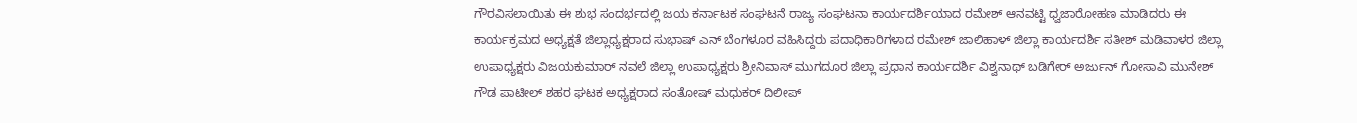ಗೌರವಿಸಲಾಯಿತು ಈ ಶುಭ ಸಂದರ್ಭದಲ್ಲಿ ಜಯ ಕರ್ನಾಟಕ ಸಂಘಟನೆ ರಾಜ್ಯ ಸಂಘಟನಾ ಕಾರ್ಯದರ್ಶಿಯಾದ ರಮೇಶ್ ಆನವಟ್ಟಿ ಧ್ವಜಾರೋಹಣ ಮಾಡಿದರು ಈ ಕಾರ್ಯಕ್ರಮದ ಅಧ್ಯಕ್ಷತೆ ಜಿಲ್ಲಾಧ್ಯಕ್ಷರಾದ ಸುಭಾಷ್ ಎನ್ ಬೆಂಗಳೂರ ವಹಿಸಿದ್ದರು ಪದಾಧಿಕಾರಿಗಳಾದ ರಮೇಶ್ ಜಾಲಿಹಾಳ್ ಜಿಲ್ಲಾ ಕಾರ್ಯದರ್ಶಿ ಸತೀಶ್ ಮಡಿವಾಳರ ಜಿಲ್ಲಾ ಉಪಾಧ್ಯಕ್ಷರು ವಿಜಯಕುಮಾರ್ ನವಲೆ ಜಿಲ್ಲಾ ಉಪಾಧ್ಯಕ್ಷರು ಶ್ರೀನಿವಾಸ್ ಮುಗದೂರ ಜಿಲ್ಲಾ ಪ್ರಧಾನ ಕಾರ್ಯದರ್ಶಿ ವಿಶ್ವನಾಥ್ ಬಡಿಗೇರ್ ಅರ್ಜುನ್ ಗೋಸಾವಿ ಮುನೇಶ್ ಗೌಡ ಪಾಟೀಲ್ ಶಹರ ಘಟಕ ಅಧ್ಯಕ್ಷರಾದ ಸಂತೋಷ್ ಮಧುಕರ್ ದಿಲೀಪ್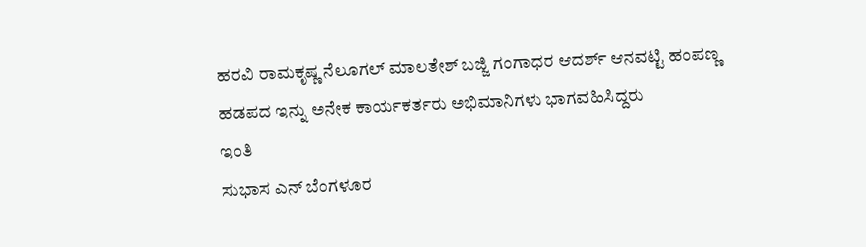ಹರವಿ ರಾಮಕೃಷ್ಣ ನೆಲೂಗಲ್ ಮಾಲತೇಶ್ ಬಜ್ಜಿ ಗಂಗಾಧರ ಆದರ್ಶ್ ಆನವಟ್ಟಿ ಹಂಪಣ್ಣ ಹಡಪದ ಇನ್ನು ಅನೇಕ ಕಾರ್ಯಕರ್ತರು ಅಭಿಮಾನಿಗಳು ಭಾಗವಹಿಸಿದ್ದರು
ಇಂತಿ
ಸುಭಾಸ ಎನ್ ಬೆಂಗಳೂರ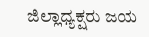ಜಿಲ್ಲಾಧ್ಯಕ್ಷರು ಜಯ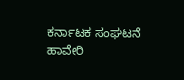ಕರ್ನಾಟಕ ಸಂಘಟನೆ ಹಾವೇರಿ